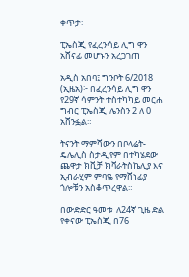ቀጥታ፡

ፒኤስጂ የፈረንሳይ ሊግ ዋን አሸናፊ መሆኑን አረጋገጠ

አዲስ አበባ፤ ግንቦት 6/2018 (ኢዜአ)፦ በፈረንሳይ ሊግ ዋን የ29ኛ ሳምንት ተስተካካይ መርሐ ግብር ፒኤስጂ ሌንስን 2 ለ 0 አሸንፏል።

ትናንት ማምሻውን በቦላሬት- ዴሌሊስ ስታዲየም በተካሄደው ጨዋታ ክቪቻ ክቫራትስኬሊያ እና ኢብራሂም ምባዬ የማሸነፊያ ጎሎቹን አስቆጥረዋል።

በውድድር ዓመቱ  ለ24ኛ ጊዜ ድል የቀናው ፒኤስጂ በ76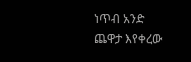ነጥብ አንድ ጨዋታ እየቀረው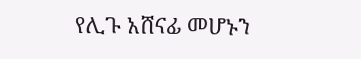የሊጉ አሸናፊ መሆኑን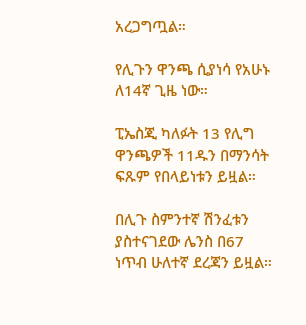አረጋግጧል።

የሊጉን ዋንጫ ሲያነሳ የአሁኑ ለ14ኛ ጊዜ ነው።

ፒኤስጂ ካለፉት 13 የሊግ ዋንጫዎች 11ዱን በማንሳት ፍጹም የበላይነቱን ይዟል።

በሊጉ ስምንተኛ ሽንፈቱን ያስተናገደው ሌንስ በ67 ነጥብ ሁለተኛ ደረጃን ይዟል።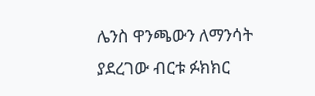ሌንስ ዋንጫውን ለማንሳት ያደረገው ብርቱ ፉክክር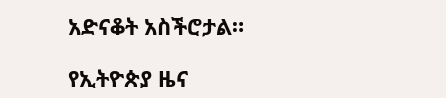አድናቆት አስችሮታል።

የኢትዮጵያ ዜና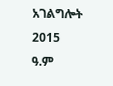አገልግሎት
2015
ዓ.ም